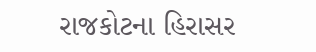રાજકોટના હિરાસર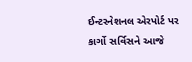ઈન્ટરનેશનલ એરપોર્ટ પર કાર્ગો સર્વિસને આજે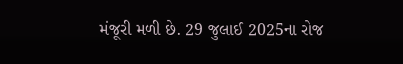મંજૂરી મળી છે. 29 જુલાઈ 2025ના રોજ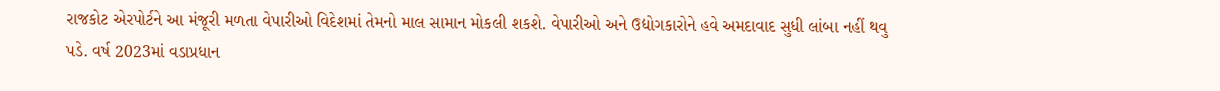રાજકોટ એરપોર્ટને આ મંજૂરી મળતા વેપારીઓ વિદેશમાં તેમનો માલ સામાન મોકલી શકશે. વેપારીઓ અને ઉદ્યોગકારોને હવે અમદાવાદ સુધી લાંબા નહીં થવુ પડે. વર્ષ 2023માં વડાપ્રધાન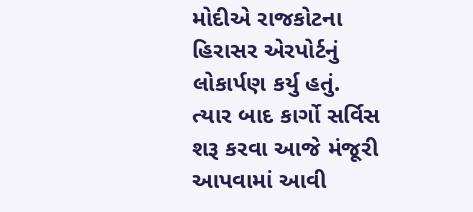મોદીએ રાજકોટના હિરાસર એરપોર્ટનું લોકાર્પણ કર્યુ હતું. ત્યાર બાદ કાર્ગો સર્વિસ શરૂ કરવા આજે મંજૂરી આપવામાં આવી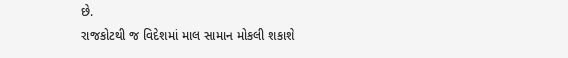છે.
રાજકોટથી જ વિદેશમાં માલ સામાન મોકલી શકાશે